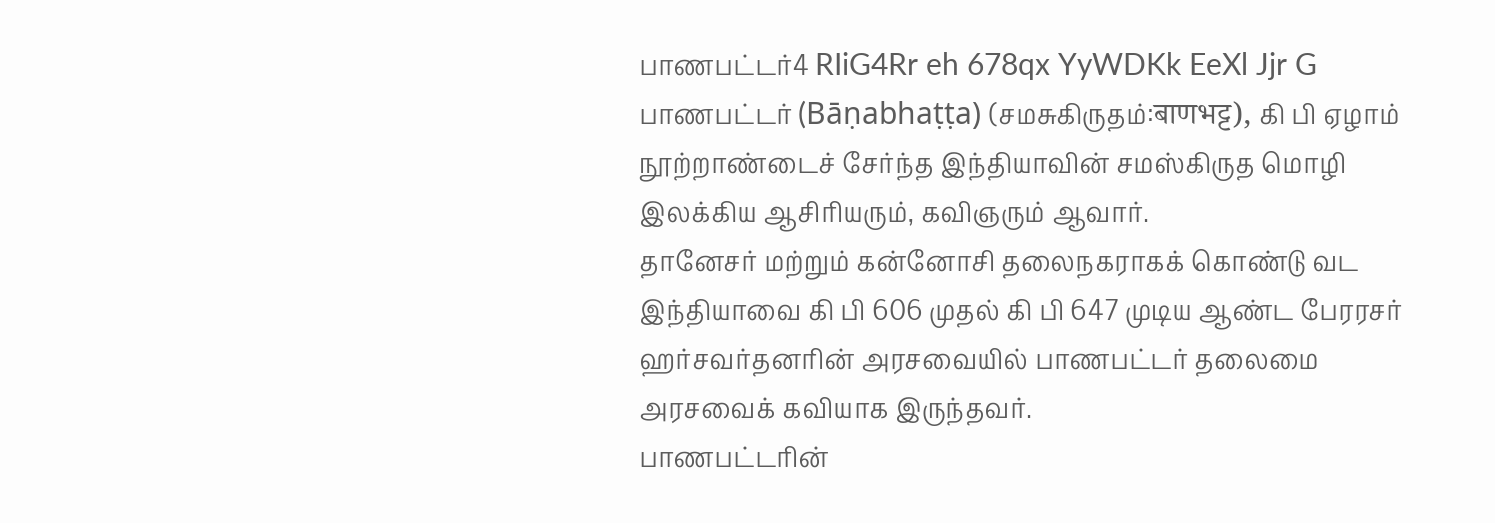பாணபட்டர்4 RIiG4Rr eh 678qx YyWDKk EeXl Jjr G
பாணபட்டர் (Bāṇabhaṭṭa) (சமசுகிருதம்:बाणभट्ट), கி பி ஏழாம் நூற்றாண்டைச் சேர்ந்த இந்தியாவின் சமஸ்கிருத மொழி இலக்கிய ஆசிரியரும், கவிஞரும் ஆவார்.
தானேசர் மற்றும் கன்னோசி தலைநகராகக் கொண்டு வட இந்தியாவை கி பி 606 முதல் கி பி 647 முடிய ஆண்ட பேரரசர் ஹர்சவர்தனரின் அரசவையில் பாணபட்டர் தலைமை அரசவைக் கவியாக இருந்தவர்.
பாணபட்டரின்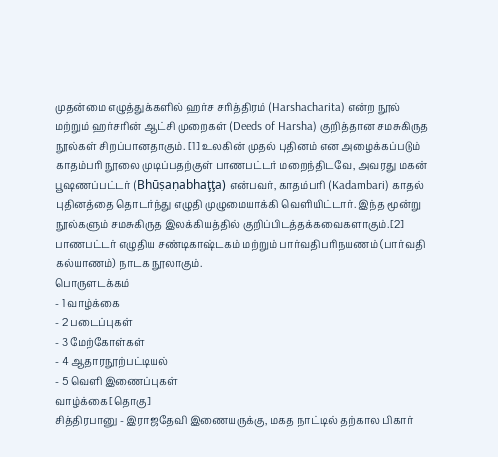முதன்மை எழுத்துக்களில் ஹர்ச சரித்திரம் (Harshacharita) என்ற நூல் மற்றும் ஹர்சரின் ஆட்சி முறைகள் (Deeds of Harsha) குறித்தான சமசுகிருத நூல்கள் சிறப்பானதாகும். [1] உலகின் முதல் புதினம் என அழைக்கப்படும் காதம்பரி நூலை முடிப்பதற்குள் பாணபட்டர் மறைந்திடவே, அவரது மகன் பூஷணப்பட்டர் (Bhūṣaṇabhaţţa) என்பவர், காதம்பரி (Kadambari) காதல் புதினத்தை தொடர்ந்து எழுதி முழுமையாக்கி வெளியிட்டார். இந்த மூன்று நூல்களும் சமசுகிருத இலக்கியத்தில் குறிப்பிடத்தக்கவைகளாகும்.[2] பாணபட்டர் எழுதிய சண்டிகாஷ்டகம் மற்றும் பார்வதிபரிநயணம் (பார்வதி கல்யாணம்) நாடக நூலாகும்.
பொருளடக்கம்
- 1 வாழ்க்கை
- 2 படைப்புகள்
- 3 மேற்கோள்கள்
- 4 ஆதாரநூற்பட்டியல்
- 5 வெளி இணைப்புகள்
வாழ்க்கை[தொகு]
சித்திரபானு - இராஜதேவி இணையருக்கு, மகத நாட்டில் தற்கால பிகார்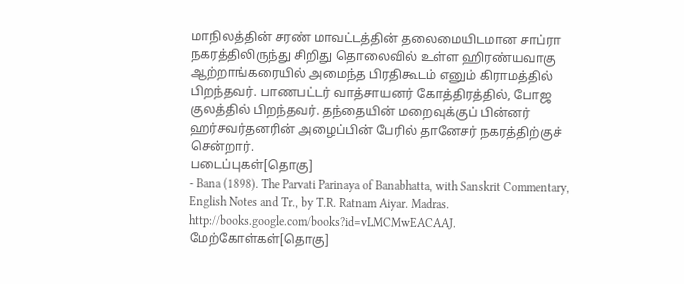மாநிலத்தின் சரண் மாவட்டத்தின் தலைமையிடமான சாப்ரா நகரத்திலிருந்து சிறிது தொலைவில் உள்ள ஹிரண்யவாகு ஆற்றாங்கரையில் அமைந்த பிரதிகூடம் எனும் கிராமத்தில் பிறந்தவர். பாணபட்டர் வாத்சாயனர் கோத்திரத்தில், போஜ குலத்தில் பிறந்தவர். தந்தையின் மறைவுக்குப் பின்னர் ஹர்சவர்தனரின் அழைப்பின் பேரில் தானேசர் நகரத்திற்குச் சென்றார்.
படைப்புகள்[தொகு]
- Bana (1898). The Parvati Parinaya of Banabhatta, with Sanskrit Commentary, English Notes and Tr., by T.R. Ratnam Aiyar. Madras. http://books.google.com/books?id=vLMCMwEACAAJ.
மேற்கோள்கள்[தொகு]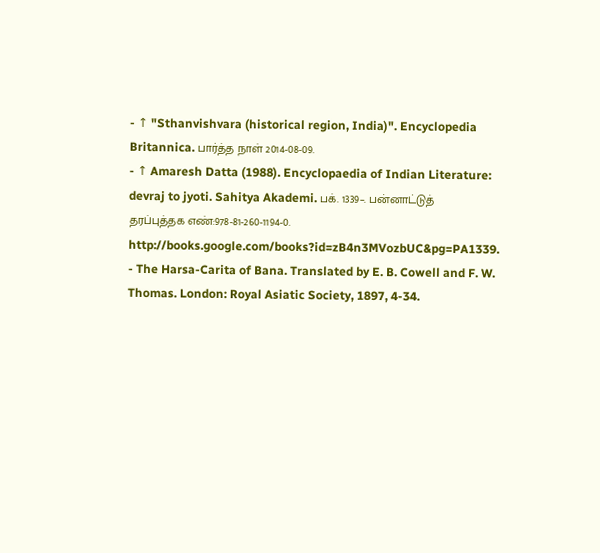- ↑ "Sthanvishvara (historical region, India)". Encyclopedia Britannica. பார்த்த நாள் 2014-08-09.
- ↑ Amaresh Datta (1988). Encyclopaedia of Indian Literature: devraj to jyoti. Sahitya Akademi. பக். 1339–. பன்னாட்டுத் தரப்புத்தக எண்:978-81-260-1194-0. http://books.google.com/books?id=zB4n3MVozbUC&pg=PA1339.
- The Harsa-Carita of Bana. Translated by E. B. Cowell and F. W. Thomas. London: Royal Asiatic Society, 1897, 4-34.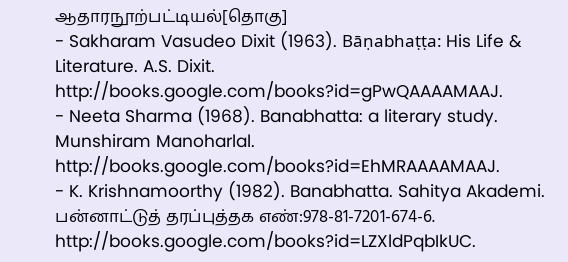ஆதாரநூற்பட்டியல்[தொகு]
- Sakharam Vasudeo Dixit (1963). Bāṇabhaṭṭa: His Life & Literature. A.S. Dixit. http://books.google.com/books?id=gPwQAAAAMAAJ.
- Neeta Sharma (1968). Banabhatta: a literary study. Munshiram Manoharlal. http://books.google.com/books?id=EhMRAAAAMAAJ.
- K. Krishnamoorthy (1982). Banabhatta. Sahitya Akademi. பன்னாட்டுத் தரப்புத்தக எண்:978-81-7201-674-6. http://books.google.com/books?id=LZXldPqbIkUC.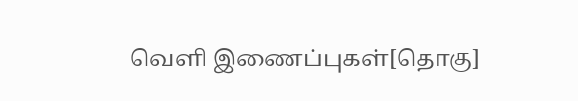வெளி இணைப்புகள்[தொகு]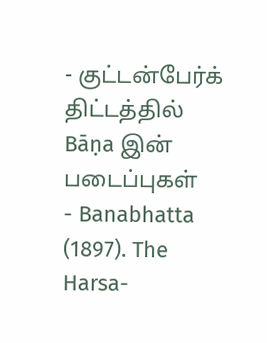- குட்டன்பேர்க் திட்டத்தில் Bāṇa இன் படைப்புகள்
- Banabhatta (1897). The Harsa-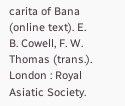carita of Bana (online text). E. B. Cowell, F. W. Thomas (trans.). London : Royal Asiatic Society.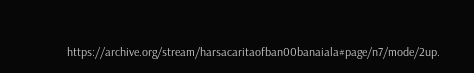https://archive.org/stream/harsacaritaofban00banaiala#page/n7/mode/2up.